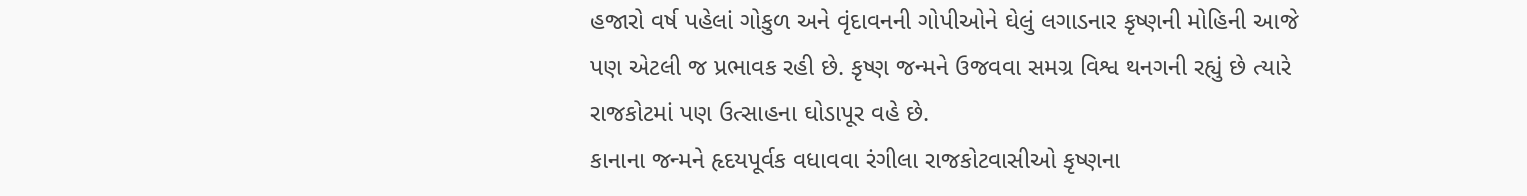હજારો વર્ષ પહેલાં ગોકુળ અને વૃંદાવનની ગોપીઓને ઘેલું લગાડનાર કૃષ્ણની મોહિની આજે પણ એટલી જ પ્રભાવક રહી છે. કૃષ્ણ જન્મને ઉજવવા સમગ્ર વિશ્વ થનગની રહ્યું છે ત્યારે રાજકોટમાં પણ ઉત્સાહના ઘોડાપૂર વહે છે.
કાનાના જન્મને હૃદયપૂર્વક વધાવવા રંગીલા રાજકોટવાસીઓ કૃષ્ણના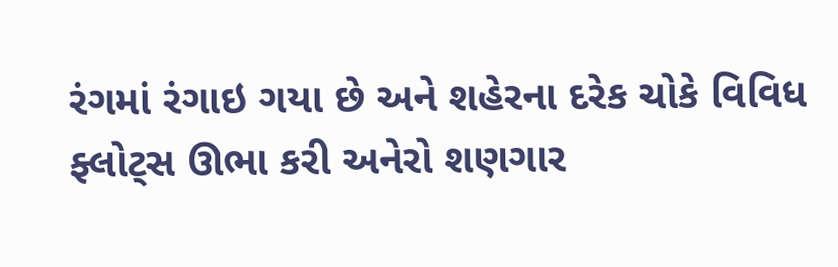રંગમાં રંગાઇ ગયા છે અને શહેરના દરેક ચોકે વિવિધ ફ્લોટ્સ ઊભા કરી અનેરો શણગાર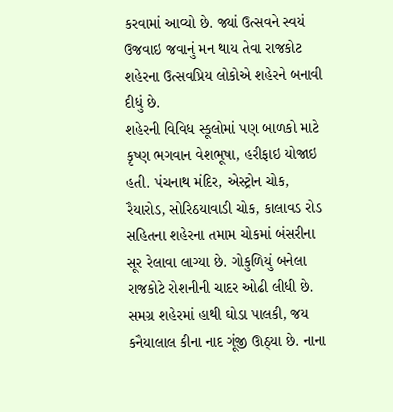કરવામાં આવ્યો છે. જ્યાં ઉત્સવને સ્વયં ઉજવાઇ જવાનું મન થાય તેવા રાજકોટ શહેરના ઉત્સવપ્રિય લોકોએ શહેરને બનાવી દીધું છે.
શહેરની વિવિધ સ્કૂલોમાં પણ બાળકો માટે કૃષ્ણ ભગવાન વેશભૂષા, હરીફાઇ યોજાઇ હતી. પંચનાથ મંદિર, એસ્ટ્રોન ચોક, રૈયારોડ, સોરિઠયાવાડી ચોક, કાલાવડ રોડ સહિતના શહેરના તમામ ચોકમાં બંસરીના સૂર રેલાવા લાગ્યા છે. ગોકુળિયું બનેલા રાજકોટે રોશનીની ચાદર ઓઢી લીધી છે.
સમગ્ર શહેરમાં હાથી ઘોડા પાલકી, જય કનૈયાલાલ કીના નાદ ગૂંજી ઊઠ્યા છે. નાના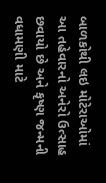બાળકોથી લઇ મોટેરાઓમાં આ તહેવારનો અનેરો ઉત્સાહ છવાયો છે અને કૃષ્ણ જન્મની વધામણી માટે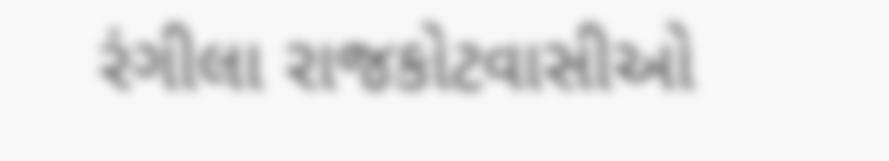રંગીલા રાજકોટવાસીઓ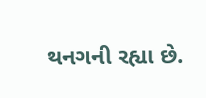થનગની રહ્યા છે.